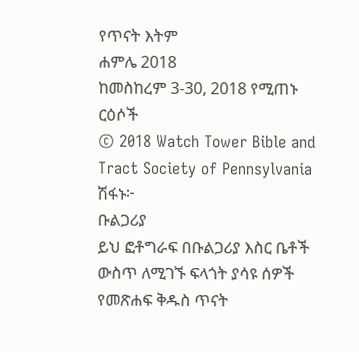የጥናት እትም
ሐምሌ 2018
ከመስከረም 3-30, 2018 የሚጠኑ ርዕሶች
© 2018 Watch Tower Bible and Tract Society of Pennsylvania
ሽፋኑ፦
ቡልጋሪያ
ይህ ፎቶግራፍ በቡልጋሪያ እስር ቤቶች ውስጥ ለሚገኙ ፍላጎት ያሳዩ ሰዎች የመጽሐፍ ቅዱስ ጥናት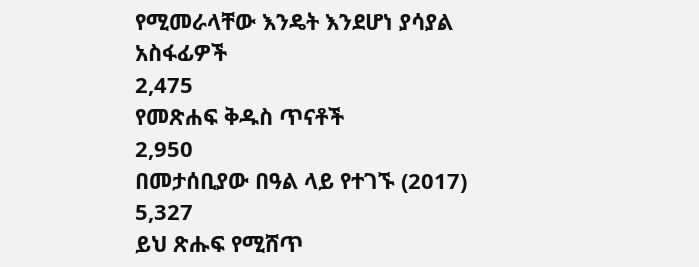የሚመራላቸው እንዴት እንደሆነ ያሳያል
አስፋፊዎች
2,475
የመጽሐፍ ቅዱስ ጥናቶች
2,950
በመታሰቢያው በዓል ላይ የተገኙ (2017)
5,327
ይህ ጽሑፍ የሚሸጥ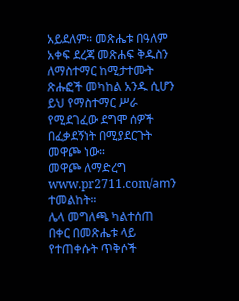አይደለም። መጽሔቱ በዓለም አቀፍ ደረጃ መጽሐፍ ቅዱስን ለማስተማር ከሚታተሙት ጽሑፎች መካከል አንዱ ሲሆን ይህ የማስተማር ሥራ የሚደገፈው ደግሞ ሰዎች በፈቃደኝነት በሚያደርጉት መዋጮ ነው።
መዋጮ ለማድረግ www.pr2711.com/amን ተመልከት።
ሌላ መግለጫ ካልተሰጠ በቀር በመጽሔቱ ላይ የተጠቀሱት ጥቅሶች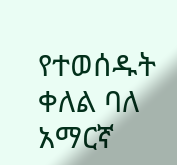የተወሰዱት ቀለል ባለ አማርኛ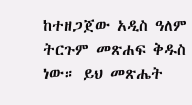ከተዘጋጀው አዲስ ዓለም ትርጉም መጽሐፍ ቅዱስ ነው። ይህ መጽሔት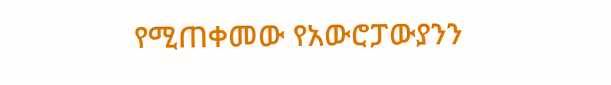የሚጠቀመው የአውሮፓውያንን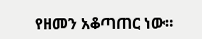የዘመን አቆጣጠር ነው።